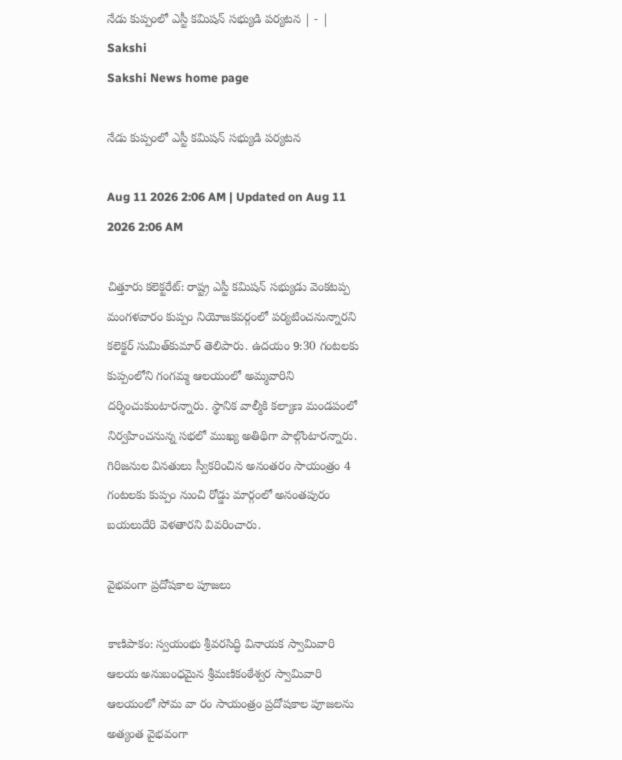నేడు కుప్పంలో ఎస్టీ కమిషన్‌ సభ్యుడి పర్యటన | - | Sakshi
Sakshi News home page

నేడు కుప్పంలో ఎస్టీ కమిషన్‌ సభ్యుడి పర్యటన

Aug 11 2026 2:06 AM | Updated on Aug 11 2026 2:06 AM

చిత్తూరు కలెక్టరేట్‌: రాష్ట్ర ఎస్టీ కమిషన్‌ సభ్యుడు వెంకటప్ప మంగళవారం కుప్పం నియోజకవర్గంలో పర్యటించనున్నారని కలెక్టర్‌ సుమిత్‌కుమార్‌ తెలిపారు. ఉదయం 9:30 గంటలకు కుప్పంలోని గంగమ్మ ఆలయంలో అమ్మవారిని దర్శించుకుంటారన్నారు. స్థానిక వాల్మీకి కల్యాణ మండపంలో నిర్వహించనున్న సభలో ముఖ్య అతిథిగా పాల్గొంటారన్నారు. గిరిజనుల వినతులు స్వీకరించిన అనంతరం సాయంత్రం 4 గంటలకు కుప్పం నుంచి రోడ్డు మార్గంలో అనంతపురం బయలుదేరి వెళతారని వివరించారు.

వైభవంగా ప్రదోషకాల పూజలు

కాణిపాకం: స్వయంభు శ్రీవరసిద్ధి వినాయక స్వామివారి ఆలయ అనుబంధమైన శ్రీమణికంఠేశ్వర స్వామివారి ఆలయంలో సోమ వా రం సాయంత్రం ప్రదోషకాల పూజలను అత్యంత వైభవంగా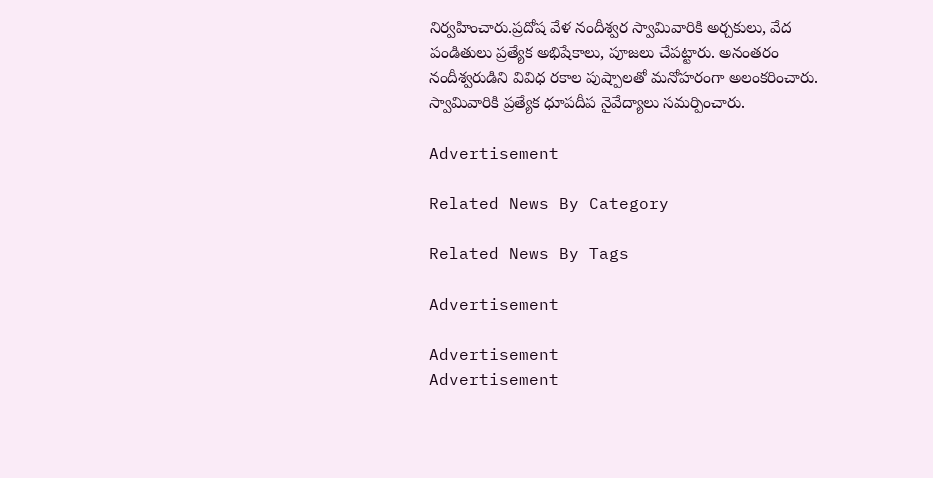నిర్వహించారు.ప్రదోష వేళ నందీశ్వర స్వామివారికి అర్చకులు, వేద పండితులు ప్రత్యేక అభిషేకాలు, పూజలు చేపట్టారు. అనంతరం నందీశ్వరుడిని వివిధ రకాల పుష్పాలతో మనోహరంగా అలంకరించారు. స్వామివారికి ప్రత్యేక ధూపదీప నైవేద్యాలు సమర్పించారు.

Advertisement

Related News By Category

Related News By Tags

Advertisement

Advertisement
Advertisement